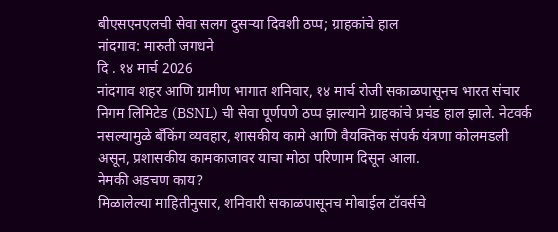बीएसएनएलची सेवा सलग दुसऱ्या दिवशी ठप्प; ग्राहकांचे हाल
नांदगाव: मारुती जगधने
दि . १४ मार्च 2026
नांदगाव शहर आणि ग्रामीण भागात शनिवार, १४ मार्च रोजी सकाळपासूनच भारत संचार निगम लिमिटेड (BSNL) ची सेवा पूर्णपणे ठप्प झाल्याने ग्राहकांचे प्रचंड हाल झाले. नेटवर्क नसल्यामुळे बँकिंग व्यवहार, शासकीय कामे आणि वैयक्तिक संपर्क यंत्रणा कोलमडली असून, प्रशासकीय कामकाजावर याचा मोठा परिणाम दिसून आला.
नेमकी अडचण काय?
मिळालेल्या माहितीनुसार, शनिवारी सकाळपासूनच मोबाईल टॉवर्सचे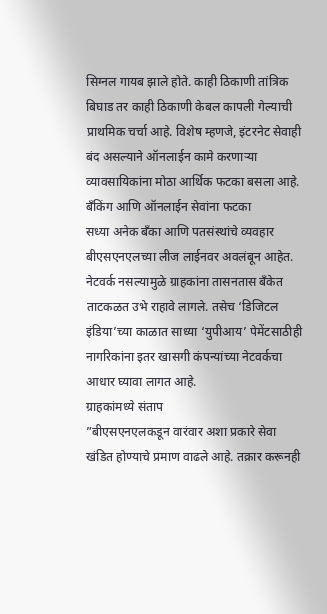सिग्नल गायब झाले होते. काही ठिकाणी तांत्रिक बिघाड तर काही ठिकाणी केबल कापली गेल्याची प्राथमिक चर्चा आहे. विशेष म्हणजे, इंटरनेट सेवाही बंद असल्याने ऑनलाईन कामे करणाऱ्या व्यावसायिकांना मोठा आर्थिक फटका बसला आहे.
बँकिंग आणि ऑनलाईन सेवांना फटका
सध्या अनेक बँका आणि पतसंस्थांचे व्यवहार बीएसएनएलच्या लीज लाईनवर अवलंबून आहेत. नेटवर्क नसल्यामुळे ग्राहकांना तासनतास बँकेत ताटकळत उभे राहावे लागले. तसेच ‘डिजिटल इंडिया’च्या काळात साध्या ‘युपीआय’ पेमेंटसाठीही नागरिकांना इतर खासगी कंपन्यांच्या नेटवर्कचा आधार घ्यावा लागत आहे.
ग्राहकांमध्ये संताप
”बीएसएनएलकडून वारंवार अशा प्रकारे सेवा खंडित होण्याचे प्रमाण वाढले आहे. तक्रार करूनही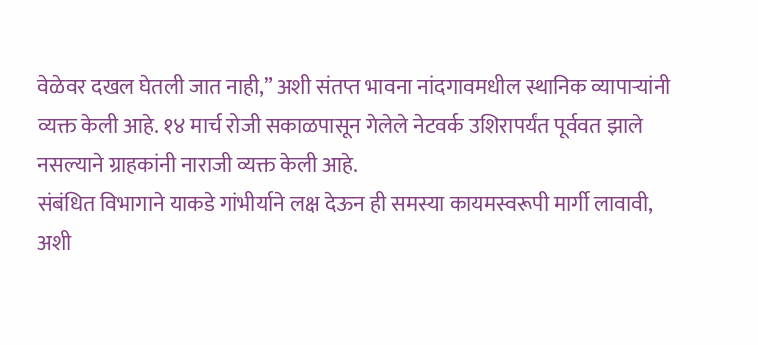वेळेवर दखल घेतली जात नाही,” अशी संतप्त भावना नांदगावमधील स्थानिक व्यापाऱ्यांनी व्यक्त केली आहे. १४ मार्च रोजी सकाळपासून गेलेले नेटवर्क उशिरापर्यंत पूर्ववत झाले नसल्याने ग्राहकांनी नाराजी व्यक्त केली आहे.
संबंधित विभागाने याकडे गांभीर्याने लक्ष देऊन ही समस्या कायमस्वरूपी मार्गी लावावी, अशी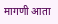मागणी आता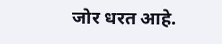जोर धरत आहे.